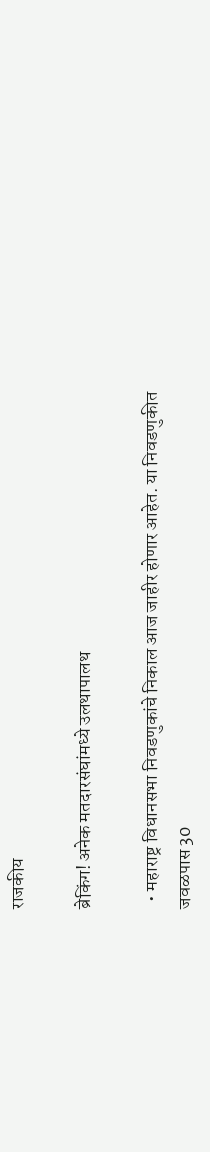राजकीय

ब्रेकिंग! अनेक मतदारसंघांमध्ये उलथापालथ

  • महाराष्ट्र विधानसभा निवडणुकांचे निकाल आज जाहीर होणार आहेत. या निवडणुकीत जवळपास 30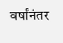वर्षांनंतर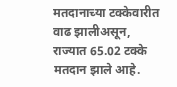मतदानाच्या टक्केवारीत वाढ झालीअसून, राज्यात 65.02 टक्के मतदान झाले आहे.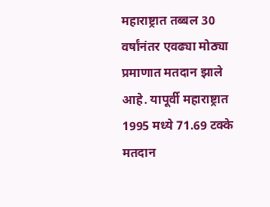महाराष्ट्रात तब्बल 30 वर्षांनंतर एवढ्या मोठ्या प्रमाणात मतदान झाले आहे. यापूर्वी महाराष्ट्रात 1995 मध्ये 71.69 टक्के मतदान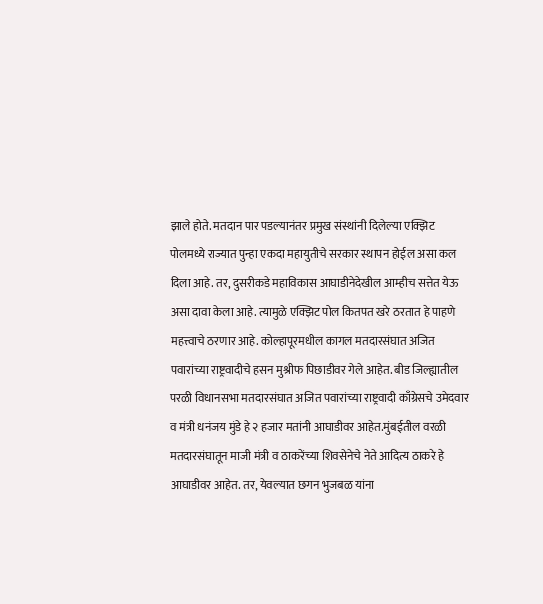झाले होते. मतदान पार पडल्यानंतर प्रमुख संस्थांनी दिलेल्या एक्झिट पोलमध्ये राज्यात पुन्हा एकदा महायुतीचे सरकार स्थापन होईल असा कल दिला आहे. तर, दुसरीकडे महाविकास आघाडीनेदेखील आम्हीच सत्तेत येऊ असा दावा केला आहे. त्यामुळे एक्झिट पोल कितपत खरे ठरतात हे पाहणे महत्त्वाचे ठरणार आहे. कोल्हापूरमधील कागल मतदारसंघात अजित पवारांच्या राष्ट्रवादीचे हसन मुश्रीफ पिछाडीवर गेले आहेत. बीड जिल्ह्यातील परळी विधानसभा मतदारसंघात अजित पवारांच्या राष्ट्रवादी काँग्रेसचे उमेदवार व मंत्री धनंजय मुंडे हे २ हजार मतांनी आघाडीवर आहेत.मुंबईतील वरळी मतदारसंघातून माजी मंत्री व ठाकरेंच्या शिवसेनेचे नेते आदित्य ठाकरे हे आघाडीवर आहेत. तर, येवल्यात छगन भुजबळ यांना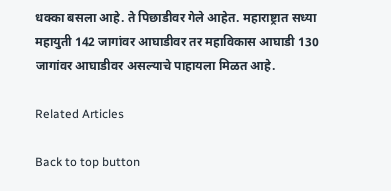धक्का बसला आहे. ते पिछाडीवर गेले आहेत. महाराष्ट्रात सध्या महायुती 142 जागांवर आघाडीवर तर महाविकास आघाडी 130 जागांवर आघाडीवर असल्याचे पाहायला मिळत आहे.

Related Articles

Back to top button